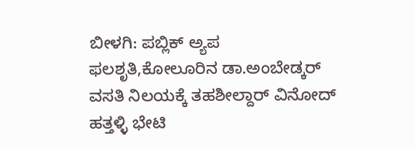ಬೀಳಗಿ: ಪಬ್ಲಿಕ್ ಅ್ಯಪ ಫಲಶೃತಿ,ಕೋಲೂರಿನ ಡಾ.ಅಂಬೇಡ್ಕರ್ ವಸತಿ ನಿಲಯಕ್ಕೆ ತಹಶೀಲ್ದಾರ್ ವಿನೋದ್ ಹತ್ತಳ್ಳಿ ಭೇಟಿ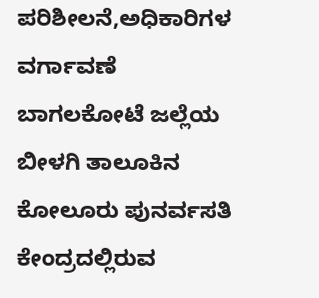ಪರಿಶೀಲನೆ,ಅಧಿಕಾರಿಗಳ ವರ್ಗಾವಣೆ
ಬಾಗಲಕೋಟೆ ಜಲ್ಲೆಯ ಬೀಳಗಿ ತಾಲೂಕಿನ ಕೋಲೂರು ಪುನರ್ವಸತಿ ಕೇಂದ್ರದಲ್ಲಿರುವ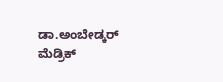ಡಾ.ಅಂಬೇಡ್ಕರ್ ಮೆಡ್ರಿಕ್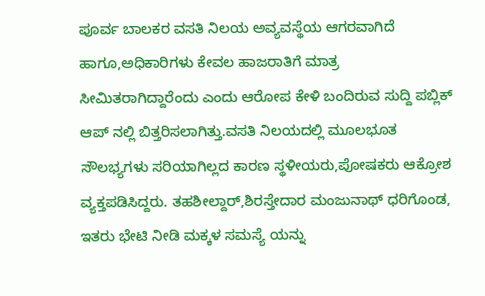ಪೂರ್ವ ಬಾಲಕರ ವಸತಿ ನಿಲಯ ಅವ್ಯವಸ್ಥೆಯ ಆಗರವಾಗಿದೆ ಹಾಗೂ,ಅಧಿಕಾರಿಗಳು ಕೇವಲ ಹಾಜರಾತಿಗೆ ಮಾತ್ರ ಸೀಮಿತರಾಗಿದ್ದಾರೆಂದು ಎಂದು ಆರೋಪ ಕೇಳಿ ಬಂದಿರುವ ಸುದ್ದಿ ಪಬ್ಲಿಕ್ ಆಪ್ ನಲ್ಲಿ ಬಿತ್ತರಿಸಲಾಗಿತ್ತು.ವಸತಿ ನಿಲಯದಲ್ಲಿ ಮೂಲಭೂತ ಸೌಲಭ್ಯಗಳು ಸರಿಯಾಗಿಲ್ಲದ ಕಾರಣ ಸ್ಥಳೀಯರು,ಪೋಷಕರು ಆಕ್ರೋಶ ವ್ಯಕ್ತಪಡಿಸಿದ್ದರು. ತಹಶೀಲ್ದಾರ್,ಶಿರಸ್ತೇದಾರ ಮಂಜುನಾಥ್ ಧರಿಗೊಂಡ, ಇತರು ಭೇಟಿ ನೀಡಿ ಮಕ್ಕಳ ಸಮಸ್ಯೆ ಯನ್ನು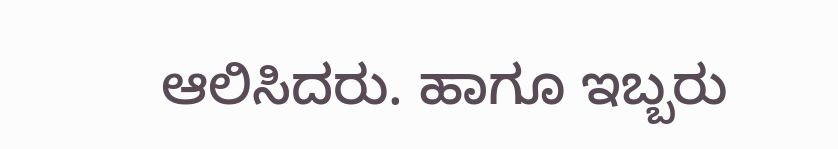ಆಲಿಸಿದರು. ಹಾಗೂ ಇಬ್ಬರು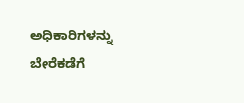ಅಧಿಕಾರಿಗಳನ್ನು ಬೇರೆಕಡೆಗೆ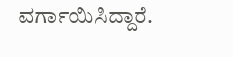ವರ್ಗಾಯಿಸಿದ್ದಾರೆ.